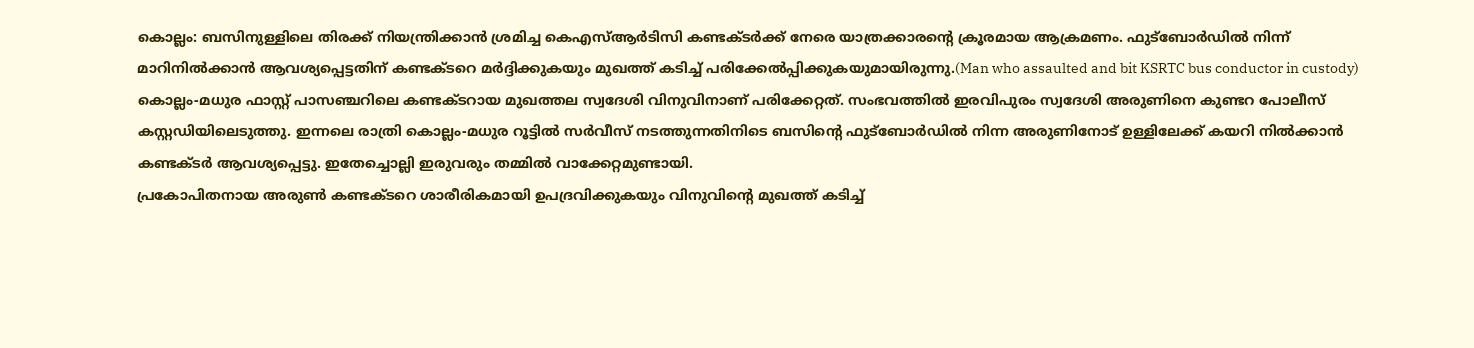കൊല്ലം: ബസിനുള്ളിലെ തിരക്ക് നിയന്ത്രിക്കാൻ ശ്രമിച്ച കെഎസ്ആർടിസി കണ്ടക്ടർക്ക് നേരെ യാത്രക്കാരന്റെ ക്രൂരമായ ആക്രമണം. ഫുട്ബോർഡിൽ നിന്ന് മാറിനിൽക്കാൻ ആവശ്യപ്പെട്ടതിന് കണ്ടക്ടറെ മർദ്ദിക്കുകയും മുഖത്ത് കടിച്ച് പരിക്കേൽപ്പിക്കുകയുമായിരുന്നു.(Man who assaulted and bit KSRTC bus conductor in custody)
കൊല്ലം-മധുര ഫാസ്റ്റ് പാസഞ്ചറിലെ കണ്ടക്ടറായ മുഖത്തല സ്വദേശി വിനുവിനാണ് പരിക്കേറ്റത്. സംഭവത്തിൽ ഇരവിപുരം സ്വദേശി അരുണിനെ കുണ്ടറ പോലീസ് കസ്റ്റഡിയിലെടുത്തു. ഇന്നലെ രാത്രി കൊല്ലം-മധുര റൂട്ടിൽ സർവീസ് നടത്തുന്നതിനിടെ ബസിന്റെ ഫുട്ബോർഡിൽ നിന്ന അരുണിനോട് ഉള്ളിലേക്ക് കയറി നിൽക്കാൻ കണ്ടക്ടർ ആവശ്യപ്പെട്ടു. ഇതേച്ചൊല്ലി ഇരുവരും തമ്മിൽ വാക്കേറ്റമുണ്ടായി.
പ്രകോപിതനായ അരുൺ കണ്ടക്ടറെ ശാരീരികമായി ഉപദ്രവിക്കുകയും വിനുവിന്റെ മുഖത്ത് കടിച്ച്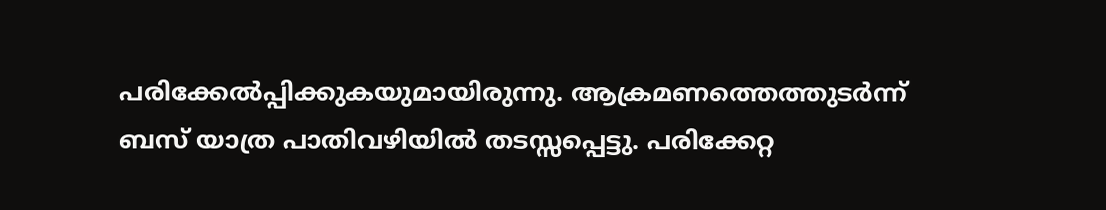പരിക്കേൽപ്പിക്കുകയുമായിരുന്നു. ആക്രമണത്തെത്തുടർന്ന് ബസ് യാത്ര പാതിവഴിയിൽ തടസ്സപ്പെട്ടു. പരിക്കേറ്റ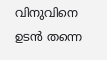വിനുവിനെ ഉടൻ തന്നെ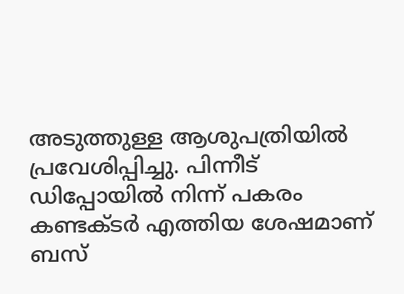അടുത്തുള്ള ആശുപത്രിയിൽ പ്രവേശിപ്പിച്ചു. പിന്നീട് ഡിപ്പോയിൽ നിന്ന് പകരം കണ്ടക്ടർ എത്തിയ ശേഷമാണ് ബസ്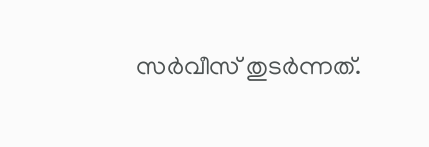സർവീസ് തുടർന്നത്.